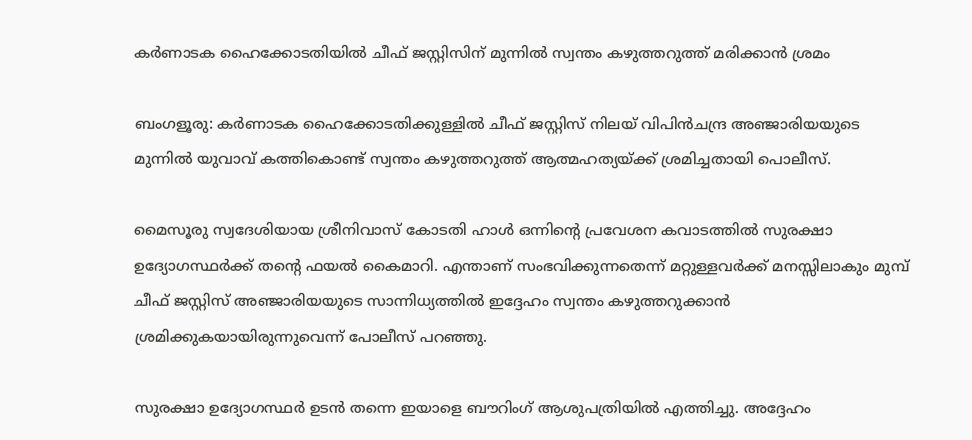കർണാടക ഹൈക്കോടതിയിൽ ചീഫ് ജസ്റ്റിസിന് മുന്നിൽ സ്വന്തം കഴുത്തറുത്ത് മരിക്കാൻ ശ്രമം

ബംഗളൂരു: കര്‍ണാടക ഹൈക്കോടതിക്കുള്ളില്‍ ചീഫ് ജസ്റ്റിസ് നിലയ് വിപിന്‍ചന്ദ്ര അഞ്ജാരിയയുടെ മുന്നില്‍ യുവാവ് കത്തികൊണ്ട് സ്വന്തം കഴുത്തറുത്ത് ആത്മഹത്യയ്ക്ക് ശ്രമിച്ചതായി പൊലീസ്.

മൈസൂരു സ്വദേശിയായ ശ്രീനിവാസ് കോടതി ഹാള്‍ ഒന്നിന്റെ പ്രവേശന കവാടത്തില്‍ സുരക്ഷാ ഉദ്യോഗസ്ഥര്‍ക്ക് തന്റെ ഫയല്‍ കൈമാറി. എന്താണ് സംഭവിക്കുന്നതെന്ന് മറ്റുള്ളവര്‍ക്ക് മനസ്സിലാകും മുമ്പ് ചീഫ് ജസ്റ്റിസ് അഞ്ജാരിയയുടെ സാന്നിധ്യത്തില്‍ ഇദ്ദേഹം സ്വന്തം കഴുത്തറുക്കാന്‍ ശ്രമിക്കുകയായിരുന്നുവെന്ന് പോലീസ് പറഞ്ഞു.

സുരക്ഷാ ഉദ്യോഗസ്ഥര്‍ ഉടന്‍ തന്നെ ഇയാളെ ബൗറിംഗ് ആശുപത്രിയില്‍ എത്തിച്ചു. അദ്ദേഹം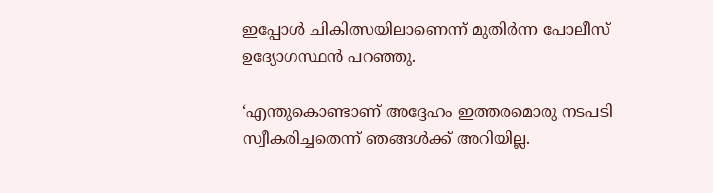ഇപ്പോള്‍ ചികിത്സയിലാണെന്ന് മുതിര്‍ന്ന പോലീസ് ഉദ്യോഗസ്ഥന്‍ പറഞ്ഞു.

‘എന്തുകൊണ്ടാണ് അദ്ദേഹം ഇത്തരമൊരു നടപടി സ്വീകരിച്ചതെന്ന് ഞങ്ങള്‍ക്ക് അറിയില്ല.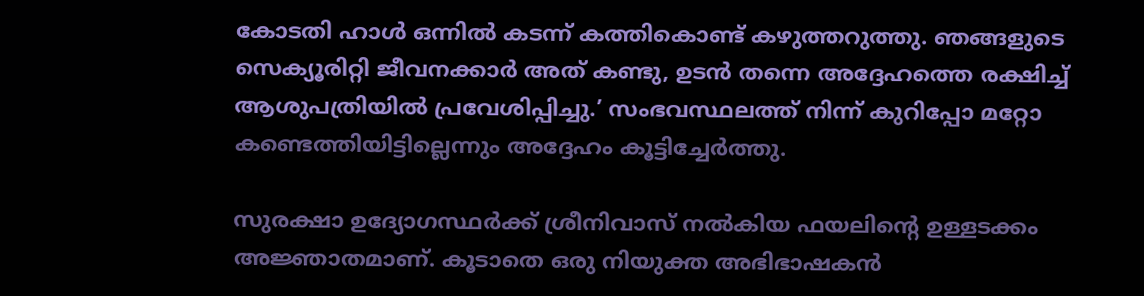കോടതി ഹാള്‍ ഒന്നില്‍ കടന്ന് കത്തികൊണ്ട് കഴുത്തറുത്തു. ഞങ്ങളുടെ സെക്യൂരിറ്റി ജീവനക്കാര്‍ അത് കണ്ടു, ഉടന്‍ തന്നെ അദ്ദേഹത്തെ രക്ഷിച്ച് ആശുപത്രിയില്‍ പ്രവേശിപ്പിച്ചു.’ സംഭവസ്ഥലത്ത് നിന്ന് കുറിപ്പോ മറ്റോ കണ്ടെത്തിയിട്ടില്ലെന്നും അദ്ദേഹം കൂട്ടിച്ചേര്‍ത്തു.

സുരക്ഷാ ഉദ്യോഗസ്ഥര്‍ക്ക് ശ്രീനിവാസ് നല്‍കിയ ഫയലിന്റെ ഉള്ളടക്കം അജ്ഞാതമാണ്. കൂടാതെ ഒരു നിയുക്ത അഭിഭാഷകന്‍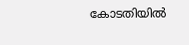കോടതിയില്‍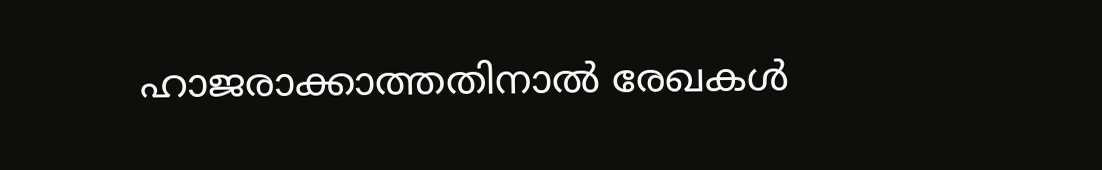ഹാജരാക്കാത്തതിനാല്‍ രേഖകള്‍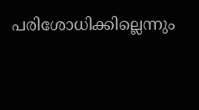പരിശോധിക്കില്ലെന്നും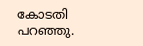കോടതി പറഞ്ഞു.